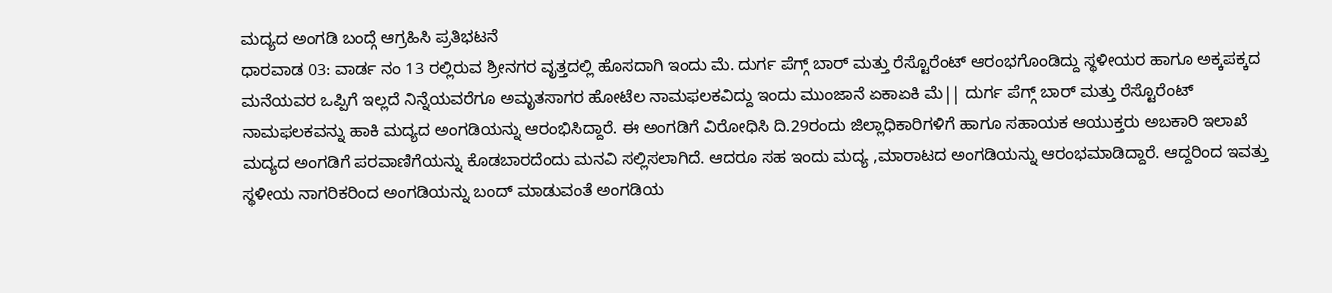ಮದ್ಯದ ಅಂಗಡಿ ಬಂದ್ಗೆ ಆಗ್ರಹಿಸಿ ಪ್ರತಿಭಟನೆ
ಧಾರವಾಡ 03: ವಾರ್ಡ ನಂ 13 ರಲ್ಲಿರುವ ಶ್ರೀನಗರ ವೃತ್ತದಲ್ಲಿ ಹೊಸದಾಗಿ ಇಂದು ಮೆ. ದುರ್ಗ ಪೆಗ್ಗ್ ಬಾರ್ ಮತ್ತು ರೆಸ್ಟೊರೆಂಟ್ ಆರಂಭಗೊಂಡಿದ್ದು ಸ್ಥಳೀಯರ ಹಾಗೂ ಅಕ್ಕಪಕ್ಕದ ಮನೆಯವರ ಒಪ್ಪಿಗೆ ಇಲ್ಲದೆ ನಿನ್ನೆಯವರೆಗೂ ಅಮೃತಸಾಗರ ಹೋಟೆಲ ನಾಮಫಲಕವಿದ್ದು ಇಂದು ಮುಂಜಾನೆ ಏಕಾಏಕಿ ಮೆ|| ದುರ್ಗ ಪೆಗ್ಗ್ ಬಾರ್ ಮತ್ತು ರೆಸ್ಟೊರೆಂಟ್ ನಾಮಫಲಕವನ್ನು ಹಾಕಿ ಮದ್ಯದ ಅಂಗಡಿಯನ್ನು ಆರಂಭಿಸಿದ್ದಾರೆ. ಈ ಅಂಗಡಿಗೆ ವಿರೋಧಿಸಿ ದಿ.29ರಂದು ಜಿಲ್ಲಾಧಿಕಾರಿಗಳಿಗೆ ಹಾಗೂ ಸಹಾಯಕ ಆಯುಕ್ತರು ಅಬಕಾರಿ ಇಲಾಖೆ ಮದ್ಯದ ಅಂಗಡಿಗೆ ಪರವಾಣಿಗೆಯನ್ನು ಕೊಡಬಾರದೆಂದು ಮನವಿ ಸಲ್ಲಿಸಲಾಗಿದೆ. ಆದರೂ ಸಹ ಇಂದು ಮದ್ಯ ,ಮಾರಾಟದ ಅಂಗಡಿಯನ್ನು ಆರಂಭಮಾಡಿದ್ದಾರೆ. ಆದ್ದರಿಂದ ಇವತ್ತು ಸ್ಥಳೀಯ ನಾಗರಿಕರಿಂದ ಅಂಗಡಿಯನ್ನು ಬಂದ್ ಮಾಡುವಂತೆ ಅಂಗಡಿಯ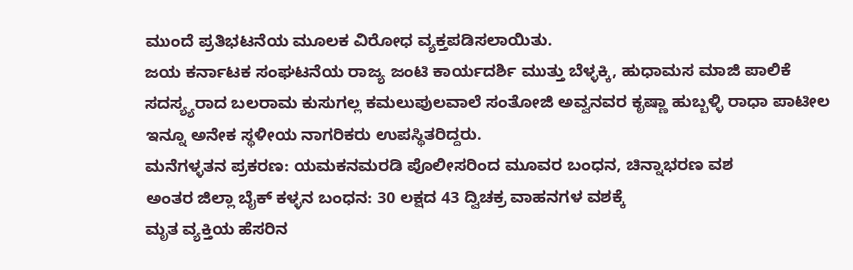ಮುಂದೆ ಪ್ರತಿಭಟನೆಯ ಮೂಲಕ ವಿರೋಧ ವ್ಯಕ್ತಪಡಿಸಲಾಯಿತು.
ಜಯ ಕರ್ನಾಟಕ ಸಂಘಟನೆಯ ರಾಜ್ಯ ಜಂಟಿ ಕಾರ್ಯದರ್ಶಿ ಮುತ್ತು ಬೆಳ್ಳಕ್ಕಿ, ಹುಧಾಮಸ ಮಾಜಿ ಪಾಲಿಕೆ ಸದಸ್ಯ್ಯರಾದ ಬಲರಾಮ ಕುಸುಗಲ್ಲ ಕಮಲುಪುಲವಾಲೆ ಸಂತೋಜಿ ಅವ್ವನವರ ಕೃಷ್ಣಾ ಹುಬ್ಬಳ್ಳಿ ರಾಧಾ ಪಾಟೀಲ ಇನ್ನೂ ಅನೇಕ ಸ್ಥಳೀಯ ನಾಗರಿಕರು ಉಪಸ್ಥಿತರಿದ್ದರು.
ಮನೆಗಳ್ಳತನ ಪ್ರಕರಣ: ಯಮಕನಮರಡಿ ಪೊಲೀಸರಿಂದ ಮೂವರ ಬಂಧನ, ಚಿನ್ನಾಭರಣ ವಶ
ಅಂತರ ಜಿಲ್ಲಾ ಬೈಕ್ ಕಳ್ಳನ ಬಂಧನ: 30 ಲಕ್ಷದ 43 ದ್ವಿಚಕ್ರ ವಾಹನಗಳ ವಶಕ್ಕೆ
ಮೃತ ವ್ಯಕ್ತಿಯ ಹೆಸರಿನ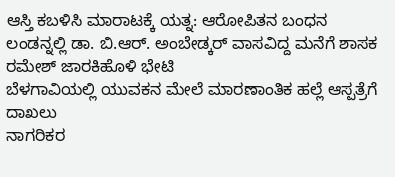ಆಸ್ತಿ ಕಬಳಿಸಿ ಮಾರಾಟಕ್ಕೆ ಯತ್ನ: ಆರೋಪಿತನ ಬಂಧನ
ಲಂಡನ್ನಲ್ಲಿ ಡಾ. ಬಿ.ಆರ್. ಅಂಬೇಡ್ಕರ್ ವಾಸವಿದ್ದ ಮನೆಗೆ ಶಾಸಕ ರಮೇಶ್ ಜಾರಕಿಹೊಳಿ ಭೇಟಿ
ಬೆಳಗಾವಿಯಲ್ಲಿ ಯುವಕನ ಮೇಲೆ ಮಾರಣಾಂತಿಕ ಹಲ್ಲೆ ಆಸ್ಪತ್ರೆಗೆ ದಾಖಲು
ನಾಗರಿಕರ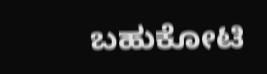ಬಹುಕೋಟಿ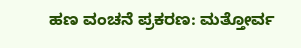ಹಣ ವಂಚನೆ ಪ್ರಕರಣ: ಮತ್ತೋರ್ವ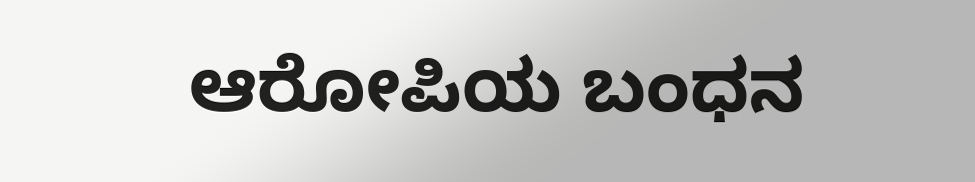ಆರೋಪಿಯ ಬಂಧನ